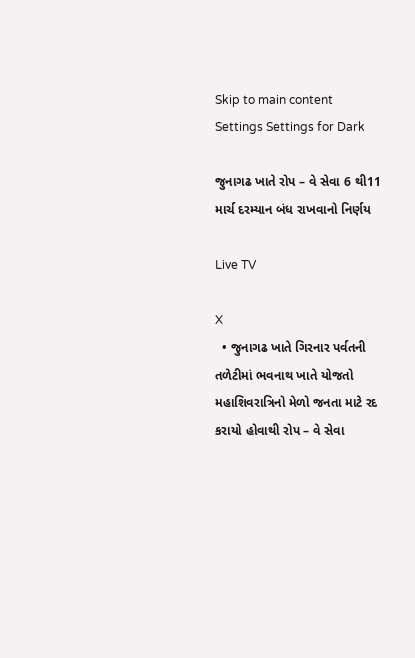Skip to main content
Settings Settings for Dark

જુનાગઢ ખાતે રોપ – વે સેવા 6 થી11 માર્ચ દરમ્યાન બંધ રાખવાનો નિર્ણય

Live TV

X
  • જુનાગઢ ખાતે ગિરનાર પર્વતની તળેટીમાં ભવનાથ ખાતે યોજતો મહાશિવરાત્રિનો મેળો જનતા માટે રદ કરાયો હોવાથી રોપ – વે સેવા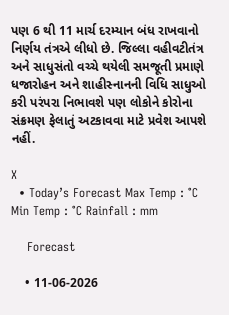પણ 6 થી 11 માર્ચ દરમ્યાન બંધ રાખવાનો નિર્ણય તંત્રએ લીધો છે. જિલ્લા વહીવટીતંત્ર અને સાધુસંતો વચ્ચે થયેલી સમજૂતી પ્રમાણે ધજારોહન અને શાહીસ્નાનની વિધિ સાધુઓ કરી પરંપરા નિભાવશે પણ લોકોને કોરોના સંક્રમણ ફેલાતું અટકાવવા માટે પ્રવેશ આપશે નહીં.

X
  • Today’s Forecast Max Temp : °C Min Temp : °C Rainfall : mm

    Forecast

    • 11-06-2026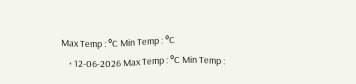Max Temp : °C Min Temp : °C
    • 12-06-2026 Max Temp : °C Min Temp :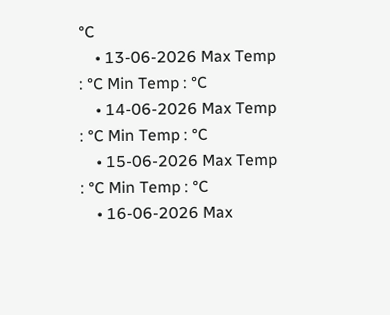°C
    • 13-06-2026 Max Temp : °C Min Temp : °C
    • 14-06-2026 Max Temp : °C Min Temp : °C
    • 15-06-2026 Max Temp : °C Min Temp : °C
    • 16-06-2026 Max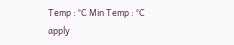Temp : °C Min Temp : °C
apply